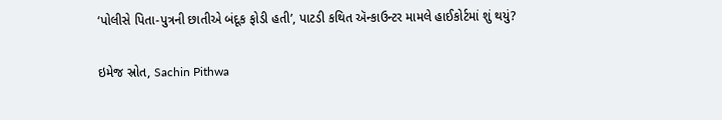‘પોલીસે પિતા-પુત્રની છાતીએ બંદૂક ફોડી હતી’, પાટડી કથિત ઍન્કાઉન્ટર મામલે હાઈકોર્ટમાં શું થયું?

ઇમેજ સ્રોત, Sachin Pithwa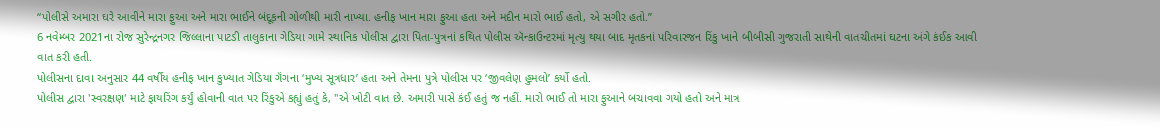“પોલીસે અમારા ઘરે આવીને મારા ફુઆ અને મારા ભાઈને બંદૂકની ગોળીથી મારી નાખ્યા. હનીફ ખાન મારા ફુઆ હતા અને મદીન મારો ભાઈ હતો, એ સગીર હતો.”
6 નવેમ્બર 2021ના રોજ સુરેન્દ્રનગર જિલ્લાના પાટડી તાલુકાના ગેડિયા ગામે સ્થાનિક પોલીસ દ્વારા પિતા-પુત્રનાં કથિત પોલીસ ઍન્કાઉન્ટરમાં મૃત્યુ થયા બાદ મૃતકનાં પરિવારજન રિંકુ ખાને બીબીસી ગુજરાતી સાથેની વાતચીતમાં ઘટના અંગે કંઈક આવી વાત કરી હતી.
પોલીસના દાવા અનુસાર 44 વર્ષીય હનીફ ખાન કુખ્યાત ગેડિયા ગૅંગના ‘મુખ્ય સૂત્રધાર’ હતા અને તેમના પુત્રે પોલીસ પર ‘જીવલેણ હુમલો’ કર્યો હતો.
પોલીસ દ્વારા 'સ્વરક્ષણ' માટે ફાયરિંગ કર્યું હોવાની વાત પર રિંકુએ કહ્યું હતું કે, "એ ખોટી વાત છે. અમારી પાસે કંઈ હતું જ નહીં. મારો ભાઈ તો મારા ફુઆને બચાવવા ગયો હતો અને માત્ર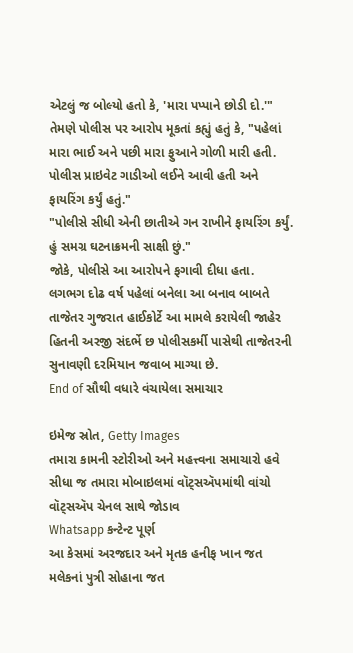એટલું જ બોલ્યો હતો કે, 'મારા પપ્પાને છોડી દો.'"
તેમણે પોલીસ પર આરોપ મૂકતાં કહ્યું હતું કે, "પહેલાં મારા ભાઈ અને પછી મારા ફુઆને ગોળી મારી હતી. પોલીસ પ્રાઇવેટ ગાડીઓ લઈને આવી હતી અને ફાયરિંગ કર્યું હતું."
"પોલીસે સીધી એની છાતીએ ગન રાખીને ફાયરિંગ કર્યું. હું સમગ્ર ઘટનાક્રમની સાક્ષી છું."
જોકે, પોલીસે આ આરોપને ફગાવી દીધા હતા.
લગભગ દોઢ વર્ષ પહેલાં બનેલા આ બનાવ બાબતે તાજેતર ગુજરાત હાઈકોર્ટે આ મામલે કરાયેલી જાહેર હિતની અરજી સંદર્ભે છ પોલીસકર્મી પાસેથી તાજેતરની સુનાવણી દરમિયાન જવાબ માગ્યા છે.
End of સૌથી વધારે વંચાયેલા સમાચાર

ઇમેજ સ્રોત, Getty Images
તમારા કામની સ્ટોરીઓ અને મહત્ત્વના સમાચારો હવે સીધા જ તમારા મોબાઇલમાં વૉટ્સઍપમાંથી વાંચો
વૉટ્સઍપ ચેનલ સાથે જોડાવ
Whatsapp કન્ટેન્ટ પૂર્ણ
આ કેસમાં અરજદાર અને મૃતક હનીફ ખાન જત મલેકનાં પુત્રી સોહાના જત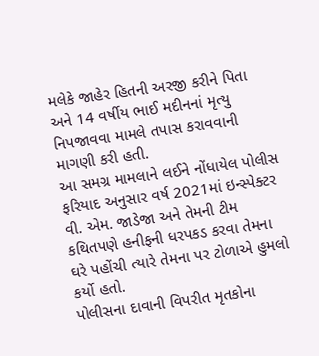મલેકે જાહેર હિતની અરજી કરીને પિતા અને 14 વર્ષીય ભાઈ મદીનનાં મૃત્યુ નિપજાવવા મામલે તપાસ કરાવવાની માગણી કરી હતી.
આ સમગ્ર મામલાને લઈને નોંધાયેલ પોલીસ ફરિયાદ અનુસાર વર્ષ 2021માં ઇન્સ્પેક્ટર વી. એમ. જાડેજા અને તેમની ટીમ કથિતપણે હનીફની ધરપકડ કરવા તેમના ઘરે પહોંચી ત્યારે તેમના પર ટોળાએ હુમલો કર્યો હતો.
પોલીસના દાવાની વિપરીત મૃતકોના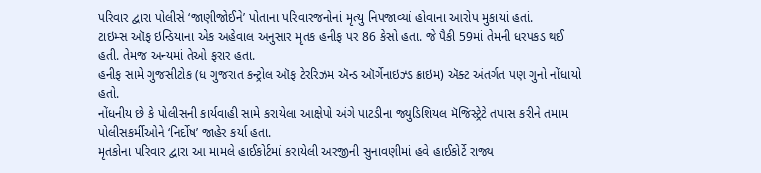પરિવાર દ્વારા પોલીસે ‘જાણીજોઈને’ પોતાના પરિવારજનોનાં મૃત્યુ નિપજાવ્યાં હોવાના આરોપ મુકાયાં હતાં.
ટાઇમ્સ ઑફ ઇન્ડિયાના એક અહેવાલ અનુસાર મૃતક હનીફ પર 86 કેસો હતા. જે પૈકી 59માં તેમની ધરપકડ થઈ હતી. તેમજ અન્યમાં તેઓ ફરાર હતા.
હનીફ સામે ગુજસીટોક (ધ ગુજરાત કન્ટ્રોલ ઑફ ટેરરિઝમ ઍન્ડ ઑર્ગેનાઇઝ્ડ ક્રાઇમ) ઍક્ટ અંતર્ગત પણ ગુનો નોંધાયો હતો.
નોંધનીય છે કે પોલીસની કાર્યવાહી સામે કરાયેલા આક્ષેપો અંગે પાટડીના જ્યુડિશિયલ મૅજિસ્ટ્રેટે તપાસ કરીને તમામ પોલીસકર્મીઓને ‘નિર્દોષ’ જાહેર કર્યા હતા.
મૃતકોના પરિવાર દ્વારા આ મામલે હાઈકોર્ટમાં કરાયેલી અરજીની સુનાવણીમાં હવે હાઈકોર્ટે રાજ્ય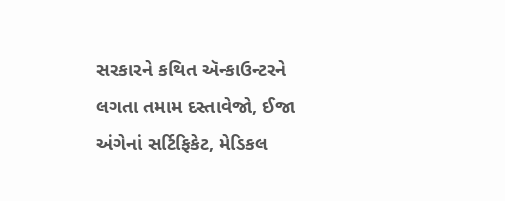સરકારને કથિત ઍન્કાઉન્ટરને લગતા તમામ દસ્તાવેજો, ઈજા અંગેનાં સર્ટિફિકેટ, મેડિકલ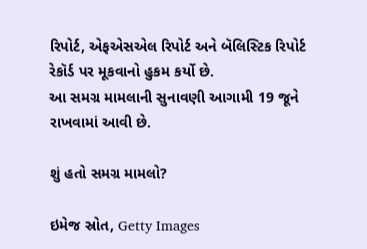રિપોર્ટ, એફએસએલ રિપોર્ટ અને બૅલિસ્ટિક રિપોર્ટ રેકૉર્ડ પર મૂકવાનો હુકમ કર્યો છે.
આ સમગ્ર મામલાની સુનાવણી આગામી 19 જૂને રાખવામાં આવી છે.

શું હતો સમગ્ર મામલો?

ઇમેજ સ્રોત, Getty Images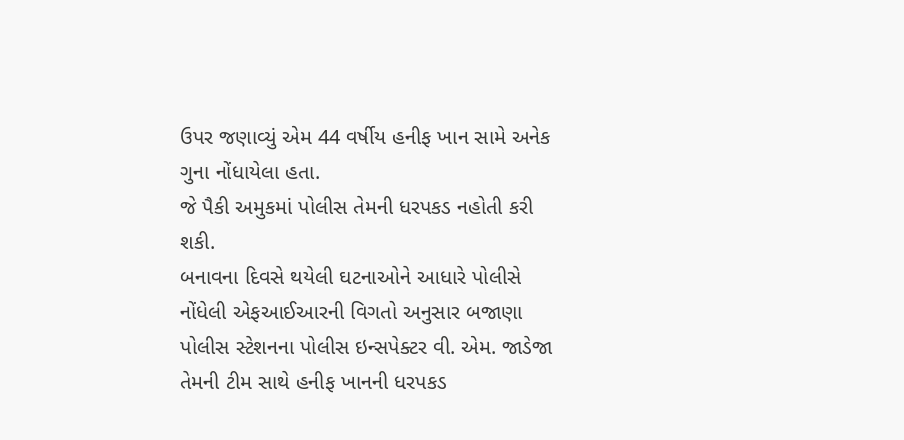ઉપર જણાવ્યું એમ 44 વર્ષીય હનીફ ખાન સામે અનેક ગુના નોંધાયેલા હતા.
જે પૈકી અમુકમાં પોલીસ તેમની ધરપકડ નહોતી કરી શકી.
બનાવના દિવસે થયેલી ઘટનાઓને આધારે પોલીસે નોંધેલી એફઆઈઆરની વિગતો અનુસાર બજાણા પોલીસ સ્ટેશનના પોલીસ ઇન્સપેક્ટર વી. એમ. જાડેજા તેમની ટીમ સાથે હનીફ ખાનની ધરપકડ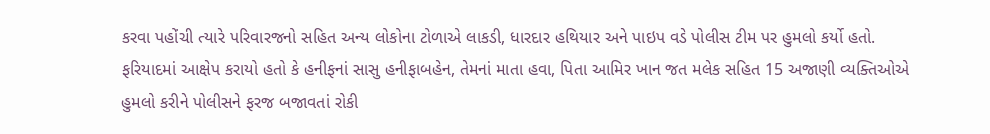કરવા પહોંચી ત્યારે પરિવારજનો સહિત અન્ય લોકોના ટોળાએ લાકડી, ધારદાર હથિયાર અને પાઇપ વડે પોલીસ ટીમ પર હુમલો કર્યો હતો.
ફરિયાદમાં આક્ષેપ કરાયો હતો કે હનીફનાં સાસુ હનીફાબહેન, તેમનાં માતા હવા, પિતા આમિર ખાન જત મલેક સહિત 15 અજાણી વ્યક્તિઓએ હુમલો કરીને પોલીસને ફરજ બજાવતાં રોકી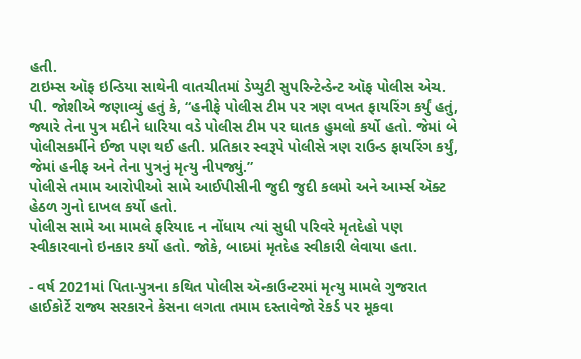હતી.
ટાઇમ્સ ઑફ ઇન્ડિયા સાથેની વાતચીતમાં ડેપ્યુટી સુપરિન્ટેન્ડેન્ટ ઑફ પોલીસ એચ. પી. જોશીએ જણાવ્યું હતું કે, “હનીફે પોલીસ ટીમ પર ત્રણ વખત ફાયરિંગ કર્યું હતું, જ્યારે તેના પુત્ર મદીને ધારિયા વડે પોલીસ ટીમ પર ઘાતક હુમલો કર્યો હતો. જેમાં બે પોલીસકર્મીને ઈજા પણ થઈ હતી. પ્રતિકાર સ્વરૂપે પોલીસે ત્રણ રાઉન્ડ ફાયરિંગ કર્યું, જેમાં હનીફ અને તેના પુત્રનું મૃત્યુ નીપજ્યું.”
પોલીસે તમામ આરોપીઓ સામે આઈપીસીની જુદી જુદી કલમો અને આર્મ્સ ઍક્ટ હેઠળ ગુનો દાખલ કર્યો હતો.
પોલીસ સામે આ મામલે ફરિયાદ ન નોંધાય ત્યાં સુધી પરિવરે મૃતદેહો પણ સ્વીકારવાનો ઇનકાર કર્યો હતો. જોકે, બાદમાં મૃતદેહ સ્વીકારી લેવાયા હતા.

- વર્ષ 2021માં પિતા-પુત્રના કથિત પોલીસ ઍન્કાઉન્ટરમાં મૃત્યુ મામલે ગુજરાત હાઈકોર્ટે રાજ્ય સરકારને કેસના લગતા તમામ દસ્તાવેજો રેકર્ડ પર મૂકવા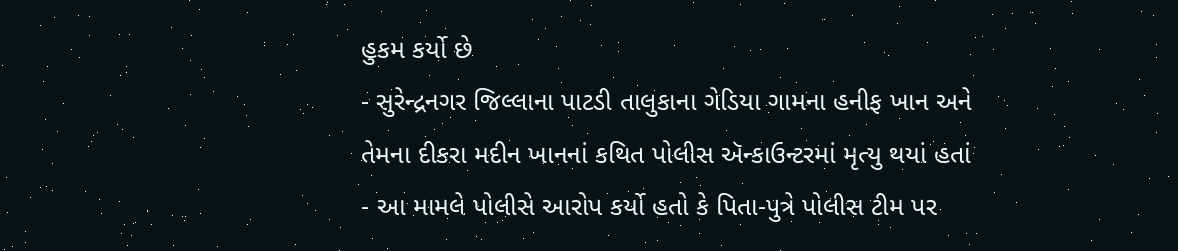હુકમ કર્યો છે
- સુરેન્દ્રનગર જિલ્લાના પાટડી તાલુકાના ગેડિયા ગામના હનીફ ખાન અને તેમના દીકરા મદીન ખાનનાં કથિત પોલીસ ઍન્કાઉન્ટરમાં મૃત્યુ થયાં હતાં
- આ મામલે પોલીસે આરોપ કર્યો હતો કે પિતા-પુત્રે પોલીસ ટીમ પર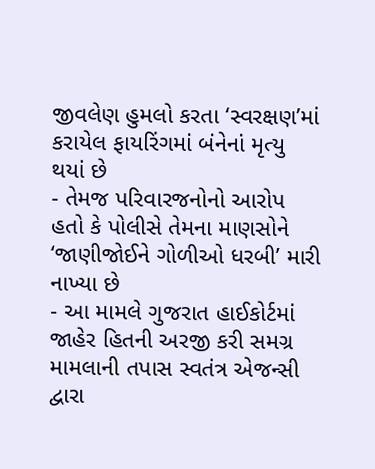જીવલેણ હુમલો કરતા ‘સ્વરક્ષણ’માં કરાયેલ ફાયરિંગમાં બંનેનાં મૃત્યુ થયાં છે
- તેમજ પરિવારજનોનો આરોપ હતો કે પોલીસે તેમના માણસોને ‘જાણીજોઈને ગોળીઓ ધરબી’ મારી નાખ્યા છે
- આ મામલે ગુજરાત હાઈકોર્ટમાં જાહેર હિતની અરજી કરી સમગ્ર મામલાની તપાસ સ્વતંત્ર એજન્સી દ્વારા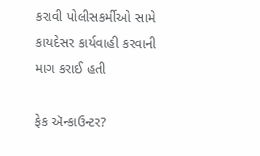કરાવી પોલીસકર્મીઓ સામે કાયદેસર કાર્યવાહી કરવાની માગ કરાઈ હતી

ફેક ઍન્કાઉન્ટર?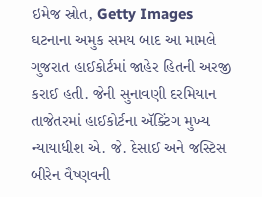ઇમેજ સ્રોત, Getty Images
ઘટનાના અમુક સમય બાદ આ મામલે ગુજરાત હાઈકોર્ટમાં જાહેર હિતની અરજી કરાઈ હતી. જેની સુનાવણી દરમિયાન તાજેતરમાં હાઈકોર્ટના ઍક્ટિંગ મુખ્ય ન્યાયાધીશ એ. જે. દેસાઈ અને જસ્ટિસ બીરેન વૈષ્ણવની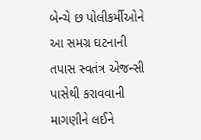બેન્ચે છ પોલીકર્મીઓને આ સમગ્ર ઘટનાની તપાસ સ્વતંત્ર એજન્સી પાસેથી કરાવવાની માગણીને લઈને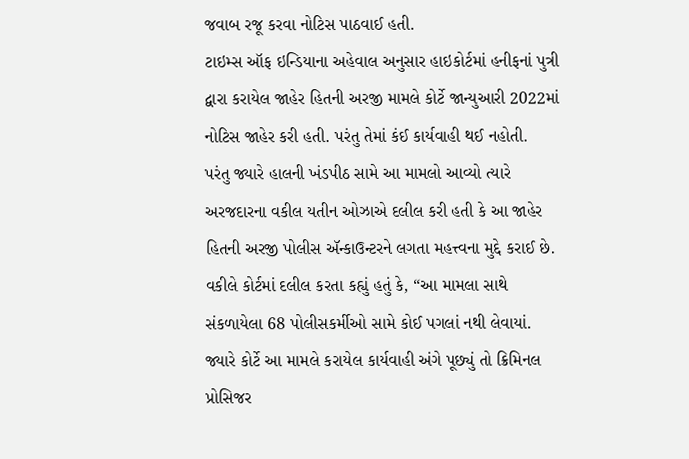જવાબ રજૂ કરવા નોટિસ પાઠવાઈ હતી.
ટાઇમ્સ ઑફ ઇન્ડિયાના અહેવાલ અનુસાર હાઇકોર્ટમાં હનીફનાં પુત્રી દ્વારા કરાયેલ જાહેર હિતની અરજી મામલે કોર્ટે જાન્યુઆરી 2022માં નોટિસ જાહેર કરી હતી. પરંતુ તેમાં કંઈ કાર્યવાહી થઈ નહોતી.
પરંતુ જ્યારે હાલની ખંડપીઠ સામે આ મામલો આવ્યો ત્યારે અરજદારના વકીલ યતીન ઓઝાએ દલીલ કરી હતી કે આ જાહેર હિતની અરજી પોલીસ ઍન્કાઉન્ટરને લગતા મહત્ત્વના મુદ્દે કરાઈ છે.
વકીલે કોર્ટમાં દલીલ કરતા કહ્યું હતું કે, “આ મામલા સાથે સંકળાયેલા 68 પોલીસકર્મીઓ સામે કોઈ પગલાં નથી લેવાયાં. જ્યારે કોર્ટે આ મામલે કરાયેલ કાર્યવાહી અંગે પૂછ્યું તો ક્રિમિનલ પ્રોસિજર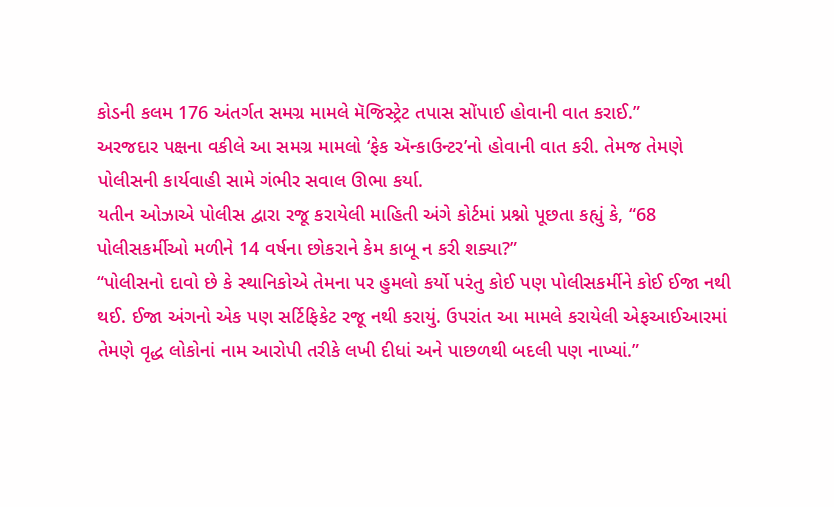કોડની કલમ 176 અંતર્ગત સમગ્ર મામલે મૅજિસ્ટ્રેટ તપાસ સોંપાઈ હોવાની વાત કરાઈ.”
અરજદાર પક્ષના વકીલે આ સમગ્ર મામલો ‘ફેક ઍન્કાઉન્ટર’નો હોવાની વાત કરી. તેમજ તેમણે પોલીસની કાર્યવાહી સામે ગંભીર સવાલ ઊભા કર્યા.
યતીન ઓઝાએ પોલીસ દ્વારા રજૂ કરાયેલી માહિતી અંગે કોર્ટમાં પ્રશ્નો પૂછતા કહ્યું કે, “68 પોલીસકર્મીઓ મળીને 14 વર્ષના છોકરાને કેમ કાબૂ ન કરી શક્યા?”
“પોલીસનો દાવો છે કે સ્થાનિકોએ તેમના પર હુમલો કર્યો પરંતુ કોઈ પણ પોલીસકર્મીને કોઈ ઈજા નથી થઈ. ઈજા અંગનો એક પણ સર્ટિફિકેટ રજૂ નથી કરાયું. ઉપરાંત આ મામલે કરાયેલી એફઆઈઆરમાં તેમણે વૃદ્ધ લોકોનાં નામ આરોપી તરીકે લખી દીધાં અને પાછળથી બદલી પણ નાખ્યાં.”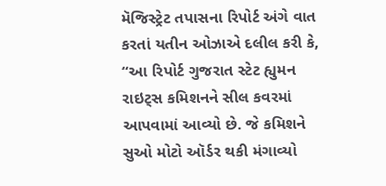મૅજિસ્ટ્રેટ તપાસના રિપોર્ટ અંગે વાત કરતાં યતીન ઓઝાએ દલીલ કરી કે, “આ રિપોર્ટ ગુજરાત સ્ટેટ હ્યુમન રાઇટ્સ કમિશનને સીલ કવરમાં આપવામાં આવ્યો છે. જે કમિશને સુઓ મોટો ઑર્ડર થકી મંગાવ્યો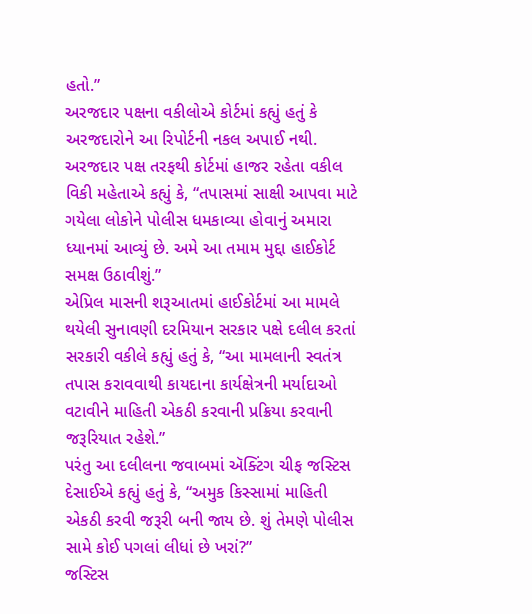હતો.”
અરજદાર પક્ષના વકીલોએ કોર્ટમાં કહ્યું હતું કે અરજદારોને આ રિપોર્ટની નકલ અપાઈ નથી.
અરજદાર પક્ષ તરફથી કોર્ટમાં હાજર રહેતા વકીલ વિકી મહેતાએ કહ્યું કે, “તપાસમાં સાક્ષી આપવા માટે ગયેલા લોકોને પોલીસ ધમકાવ્યા હોવાનું અમારા ધ્યાનમાં આવ્યું છે. અમે આ તમામ મુદ્દા હાઈકોર્ટ સમક્ષ ઉઠાવીશું.”
એપ્રિલ માસની શરૂઆતમાં હાઈકોર્ટમાં આ મામલે થયેલી સુનાવણી દરમિયાન સરકાર પક્ષે દલીલ કરતાં સરકારી વકીલે કહ્યું હતું કે, “આ મામલાની સ્વતંત્ર તપાસ કરાવવાથી કાયદાના કાર્યક્ષેત્રની મર્યાદાઓ વટાવીને માહિતી એકઠી કરવાની પ્રક્રિયા કરવાની જરૂરિયાત રહેશે.”
પરંતુ આ દલીલના જવાબમાં ઍક્ટિંગ ચીફ જસ્ટિસ દેસાઈએ કહ્યું હતું કે, “અમુક કિસ્સામાં માહિતી એકઠી કરવી જરૂરી બની જાય છે. શું તેમણે પોલીસ સામે કોઈ પગલાં લીધાં છે ખરાં?”
જસ્ટિસ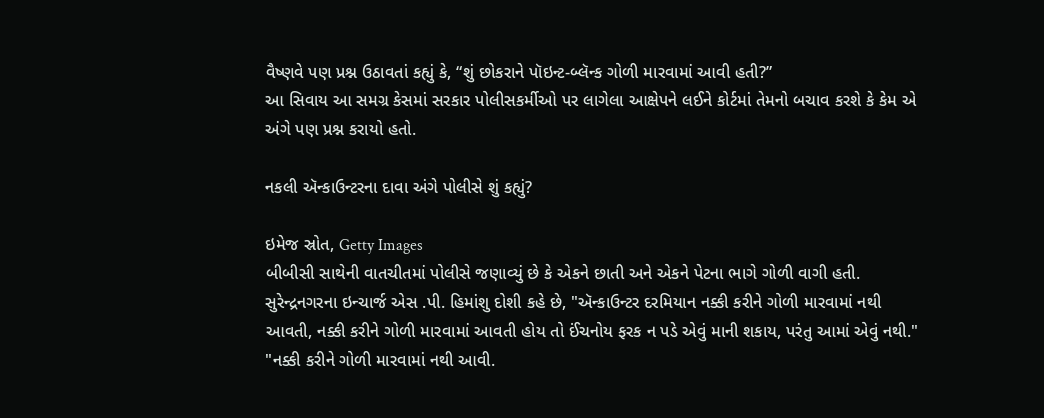વૈષ્ણવે પણ પ્રશ્ન ઉઠાવતાં કહ્યું કે, “શું છોકરાને પૉઇન્ટ-બ્લૅન્ક ગોળી મારવામાં આવી હતી?”
આ સિવાય આ સમગ્ર કેસમાં સરકાર પોલીસકર્મીઓ પર લાગેલા આક્ષેપને લઈને કોર્ટમાં તેમનો બચાવ કરશે કે કેમ એ અંગે પણ પ્રશ્ન કરાયો હતો.

નકલી ઍન્કાઉન્ટરના દાવા અંગે પોલીસે શું કહ્યું?

ઇમેજ સ્રોત, Getty Images
બીબીસી સાથેની વાતચીતમાં પોલીસે જણાવ્યું છે કે એકને છાતી અને એકને પેટના ભાગે ગોળી વાગી હતી.
સુરેન્દ્રનગરના ઇન્ચાર્જ એસ .પી. હિમાંશુ દોશી કહે છે, "ઍન્કાઉન્ટર દરમિયાન નક્કી કરીને ગોળી મારવામાં નથી આવતી, નક્કી કરીને ગોળી મારવામાં આવતી હોય તો ઈંચનોય ફરક ન પડે એવું માની શકાય, પરંતુ આમાં એવું નથી."
"નક્કી કરીને ગોળી મારવામાં નથી આવી.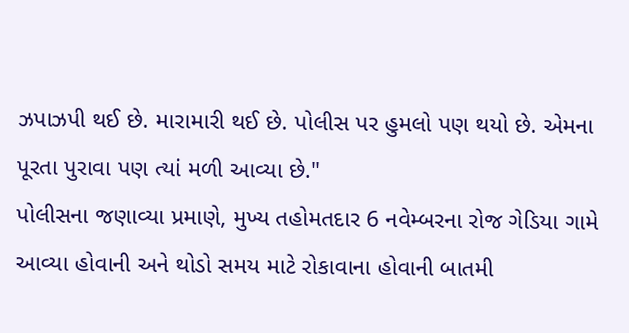ઝપાઝપી થઈ છે. મારામારી થઈ છે. પોલીસ પર હુમલો પણ થયો છે. એમના પૂરતા પુરાવા પણ ત્યાં મળી આવ્યા છે."
પોલીસના જણાવ્યા પ્રમાણે, મુખ્ય તહોમતદાર 6 નવેમ્બરના રોજ ગેડિયા ગામે આવ્યા હોવાની અને થોડો સમય માટે રોકાવાના હોવાની બાતમી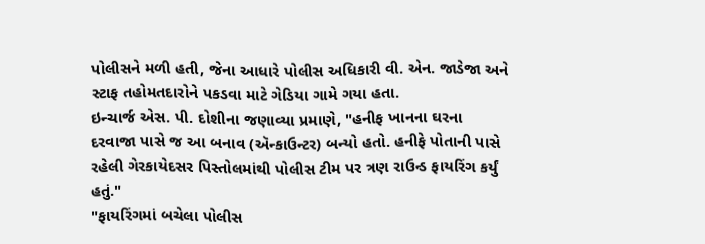પોલીસને મળી હતી, જેના આધારે પોલીસ અધિકારી વી. એન. જાડેજા અને સ્ટાફ તહોમતદારોને પકડવા માટે ગેડિયા ગામે ગયા હતા.
ઇન્ચાર્જ એસ. પી. દોશીના જણાવ્યા પ્રમાણે, "હનીફ ખાનના ઘરના દરવાજા પાસે જ આ બનાવ (ઍન્કાઉન્ટર) બન્યો હતો. હનીફે પોતાની પાસે રહેલી ગેરકાયેદસર પિસ્તોલમાંથી પોલીસ ટીમ પર ત્રણ રાઉન્ડ ફાયરિંગ કર્યું હતું."
"ફાયરિંગમાં બચેલા પોલીસ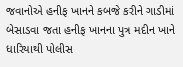જવાનોએ હનીફ ખાનને કબજે કરીને ગાડીમાં બેસાડવા જતા હનીફ ખાનના પુત્ર મદીન ખાને ધારિયાથી પોલીસ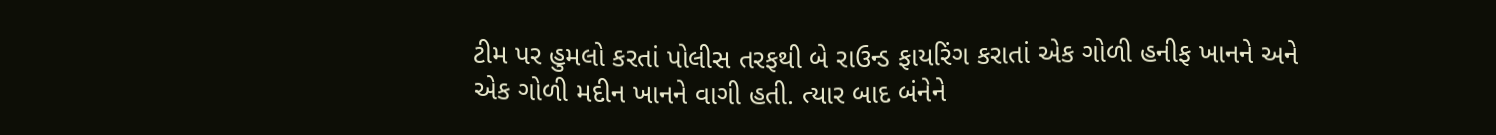ટીમ પર હુમલો કરતાં પોલીસ તરફથી બે રાઉન્ડ ફાયરિંગ કરાતાં એક ગોળી હનીફ ખાનને અને એક ગોળી મદીન ખાનને વાગી હતી. ત્યાર બાદ બંનેને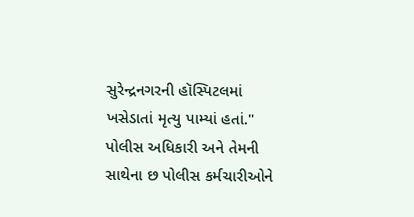સુરેન્દ્રનગરની હૉસ્પિટલમાં ખસેડાતાં મૃત્યુ પામ્યાં હતાં."
પોલીસ અધિકારી અને તેમની સાથેના છ પોલીસ કર્મચારીઓને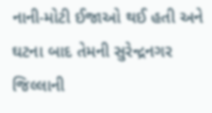નાની-મોટી ઈજાઓ થઈ હતી અને ઘટના બાદ તેમની સુરેન્દ્રનગર જિલ્લાની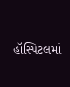હૉસ્પિટલમાં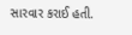સારવાર કરાઈ હતી.